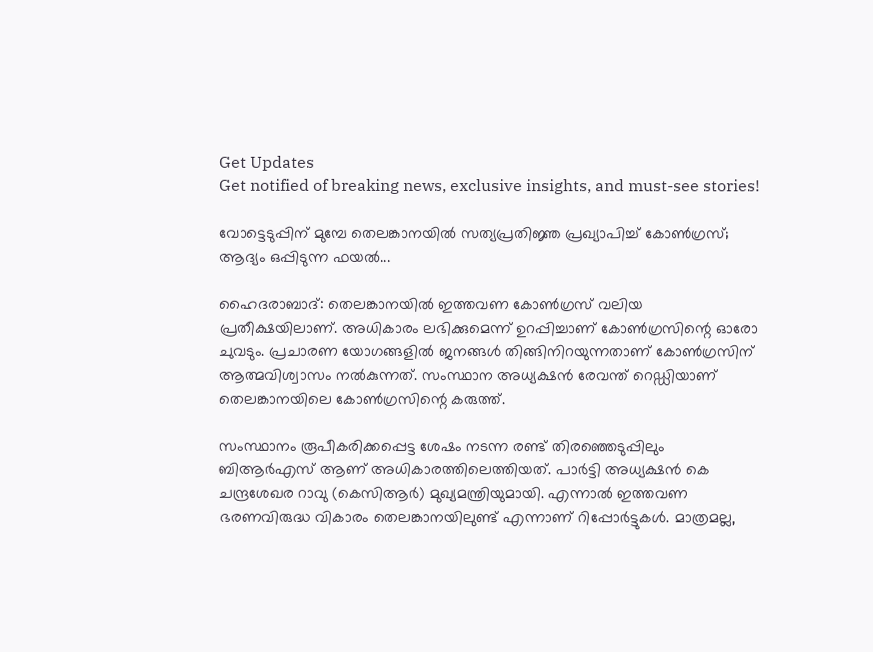Get Updates
Get notified of breaking news, exclusive insights, and must-see stories!

വോട്ടെടുപ്പിന് മുമ്പേ തെലങ്കാനയില്‍ സത്യപ്രതിജ്ഞ പ്രഖ്യാപിച്ച് കോണ്‍ഗ്രസ്; ആദ്യം ഒപ്പിടുന്ന ഫയല്‍...

ഹൈദരാബാദ്: തെലങ്കാനയില്‍ ഇത്തവണ കോണ്‍ഗ്രസ് വലിയ പ്രതീക്ഷയിലാണ്. അധികാരം ലഭിക്കുമെന്ന് ഉറപ്പിച്ചാണ് കോണ്‍ഗ്രസിന്റെ ഓരോ ചുവടും. പ്രചാരണ യോഗങ്ങളില്‍ ജനങ്ങള്‍ തിങ്ങിനിറയുന്നതാണ് കോണ്‍ഗ്രസിന് ആത്മവിശ്വാസം നല്‍കുന്നത്. സംസ്ഥാന അധ്യക്ഷന്‍ രേവന്ത് റെഡ്ഡിയാണ് തെലങ്കാനയിലെ കോണ്‍ഗ്രസിന്റെ കരുത്ത്.

സംസ്ഥാനം രൂപീകരിക്കപ്പെട്ട ശേഷം നടന്ന രണ്ട് തിരഞ്ഞെടുപ്പിലും ബിആര്‍എസ് ആണ് അധികാരത്തിലെത്തിയത്. പാര്‍ട്ടി അധ്യക്ഷന്‍ കെ ചന്ദ്രശേഖര റാവു (കെസിആര്‍) മുഖ്യമന്ത്രിയുമായി. എന്നാല്‍ ഇത്തവണ ഭരണവിരുദ്ധ വികാരം തെലങ്കാനയിലുണ്ട് എന്നാണ് റിപ്പോര്‍ട്ടുകള്‍. മാത്രമല്ല,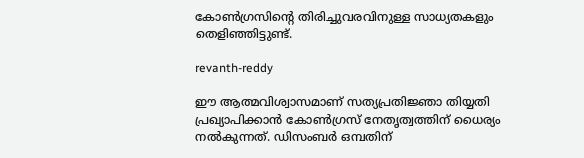കോണ്‍ഗ്രസിന്റെ തിരിച്ചുവരവിനുള്ള സാധ്യതകളും തെളിഞ്ഞിട്ടുണ്ട്.

revanth-reddy

ഈ ആത്മവിശ്വാസമാണ് സത്യപ്രതിജ്ഞാ തിയ്യതി പ്രഖ്യാപിക്കാന്‍ കോണ്‍ഗ്രസ് നേതൃത്വത്തിന് ധൈര്യം നല്‍കുന്നത്. ഡിസംബര്‍ ഒമ്പതിന്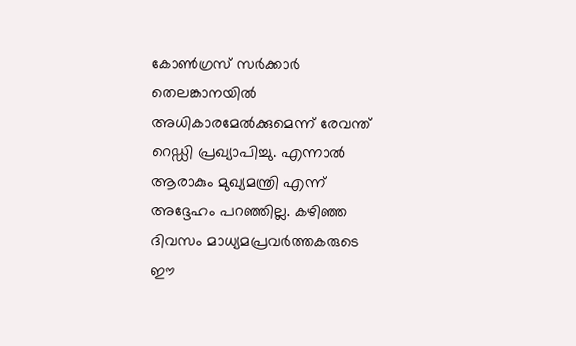കോണ്‍ഗ്രസ് സര്‍ക്കാര്‍ തെലങ്കാനയില്‍ അധികാരമേല്‍ക്കുമെന്ന് രേവന്ത് റെഡ്ഡി പ്രഖ്യാപിച്ചു. എന്നാല്‍ ആരാകും മുഖ്യമന്ത്രി എന്ന് അദ്ദേഹം പറഞ്ഞില്ല. കഴിഞ്ഞ ദിവസം മാധ്യമപ്രവര്‍ത്തകരുടെ ഈ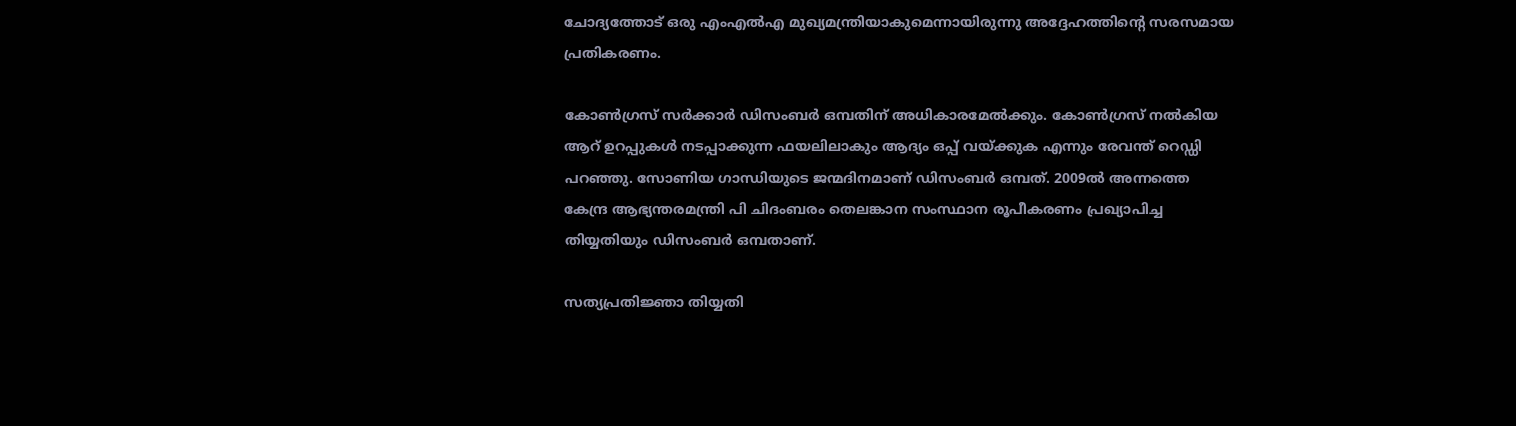ചോദ്യത്തോട് ഒരു എംഎല്‍എ മുഖ്യമന്ത്രിയാകുമെന്നായിരുന്നു അദ്ദേഹത്തിന്റെ സരസമായ പ്രതികരണം.

കോണ്‍ഗ്രസ് സര്‍ക്കാര്‍ ഡിസംബര്‍ ഒമ്പതിന് അധികാരമേല്‍ക്കും. കോണ്‍ഗ്രസ് നല്‍കിയ ആറ് ഉറപ്പുകള്‍ നടപ്പാക്കുന്ന ഫയലിലാകും ആദ്യം ഒപ്പ് വയ്ക്കുക എന്നും രേവന്ത് റെഡ്ഡി പറഞ്ഞു. സോണിയ ഗാന്ധിയുടെ ജന്മദിനമാണ് ഡിസംബര്‍ ഒമ്പത്. 2009ല്‍ അന്നത്തെ കേന്ദ്ര ആഭ്യന്തരമന്ത്രി പി ചിദംബരം തെലങ്കാന സംസ്ഥാന രൂപീകരണം പ്രഖ്യാപിച്ച തിയ്യതിയും ഡിസംബര്‍ ഒമ്പതാണ്.

സത്യപ്രതിജ്ഞാ തിയ്യതി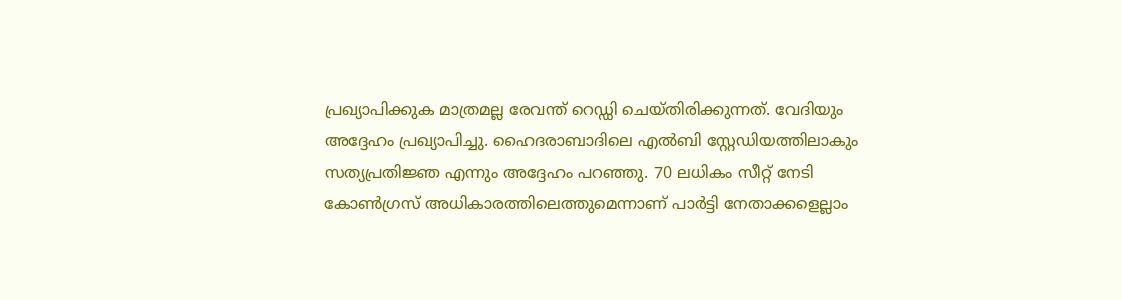പ്രഖ്യാപിക്കുക മാത്രമല്ല രേവന്ത് റെഡ്ഡി ചെയ്തിരിക്കുന്നത്. വേദിയും അദ്ദേഹം പ്രഖ്യാപിച്ചു. ഹൈദരാബാദിലെ എല്‍ബി സ്റ്റേഡിയത്തിലാകും സത്യപ്രതിജ്ഞ എന്നും അദ്ദേഹം പറഞ്ഞു. 70 ലധികം സീറ്റ് നേടി കോണ്‍ഗ്രസ് അധികാരത്തിലെത്തുമെന്നാണ് പാര്‍ട്ടി നേതാക്കളെല്ലാം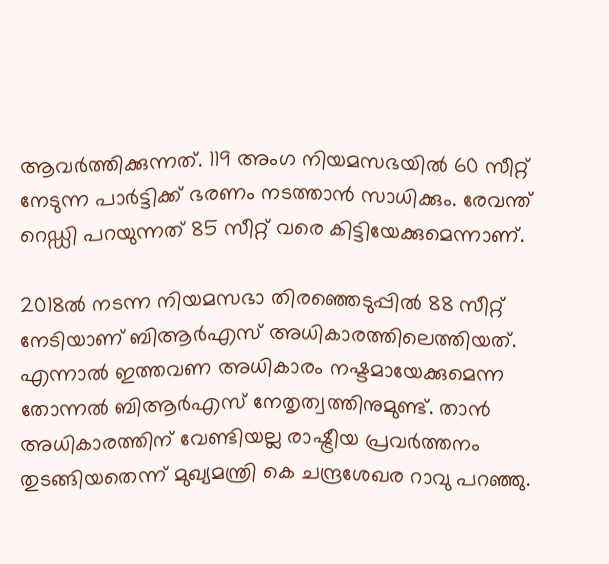ആവര്‍ത്തിക്കുന്നത്. 119 അംഗ നിയമസഭയില്‍ 60 സീറ്റ് നേടുന്ന പാര്‍ട്ടിക്ക് ഭരണം നടത്താന്‍ സാധിക്കും. രേവന്ത് റെഡ്ഡി പറയുന്നത് 85 സീറ്റ് വരെ കിട്ടിയേക്കുമെന്നാണ്.

2018ല്‍ നടന്ന നിയമസഭാ തിരഞ്ഞെടുപ്പില്‍ 88 സീറ്റ് നേടിയാണ് ബിആര്‍എസ് അധികാരത്തിലെത്തിയത്. എന്നാല്‍ ഇത്തവണ അധികാരം നഷ്ടമായേക്കുമെന്ന തോന്നല്‍ ബിആര്‍എസ് നേതൃത്വത്തിനുമുണ്ട്. താന്‍ അധികാരത്തിന് വേണ്ടിയല്ല രാഷ്ട്രീയ പ്രവര്‍ത്തനം തുടങ്ങിയതെന്ന് മുഖ്യമന്ത്രി കെ ചന്ദ്രശേഖര റാവു പറഞ്ഞു.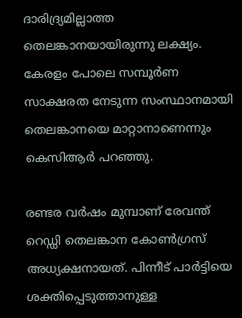ദാരിദ്ര്യമില്ലാത്ത തെലങ്കാനയായിരുന്നു ലക്ഷ്യം. കേരളം പോലെ സമ്പൂര്‍ണ സാക്ഷരത നേടുന്ന സംസ്ഥാനമായി തെലങ്കാനയെ മാറ്റാനാണെന്നും കെസിആര്‍ പറഞ്ഞു.

രണ്ടര വര്‍ഷം മുമ്പാണ് രേവന്ത് റെഡ്ഡി തെലങ്കാന കോണ്‍ഗ്രസ് അധ്യക്ഷനായത്. പിന്നീട് പാര്‍ട്ടിയെ ശക്തിപ്പെടുത്താനുള്ള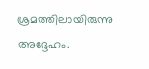ശ്രമത്തിലായിരുന്നു അദ്ദേഹം.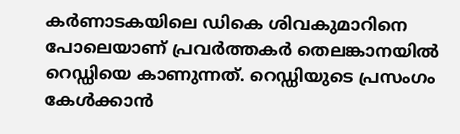കര്‍ണാടകയിലെ ഡികെ ശിവകുമാറിനെ പോലെയാണ് പ്രവര്‍ത്തകര്‍ തെലങ്കാനയില്‍ റെഡ്ഡിയെ കാണുന്നത്. റെഡ്ഡിയുടെ പ്രസംഗം കേള്‍ക്കാന്‍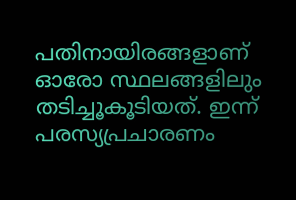പതിനായിരങ്ങളാണ് ഓരോ സ്ഥലങ്ങളിലും തടിച്ചൂകൂടിയത്. ഇന്ന് പരസ്യപ്രചാരണം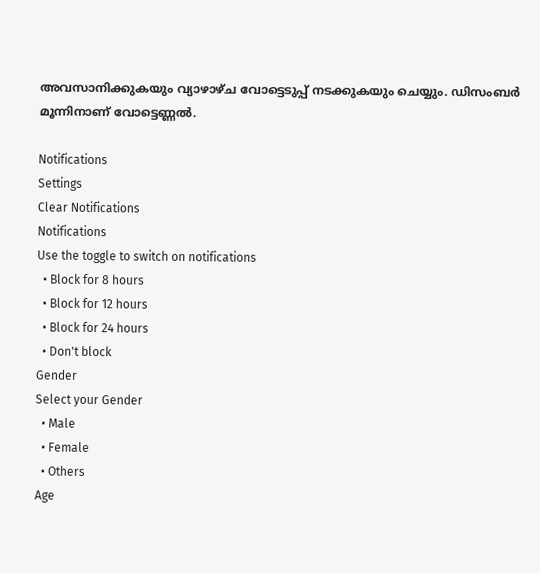അവസാനിക്കുകയും വ്യാഴാഴ്ച വോട്ടെടുപ്പ് നടക്കുകയും ചെയ്യും. ഡിസംബര്‍ മൂന്നിനാണ് വോട്ടെണ്ണല്‍.

Notifications
Settings
Clear Notifications
Notifications
Use the toggle to switch on notifications
  • Block for 8 hours
  • Block for 12 hours
  • Block for 24 hours
  • Don't block
Gender
Select your Gender
  • Male
  • Female
  • Others
Age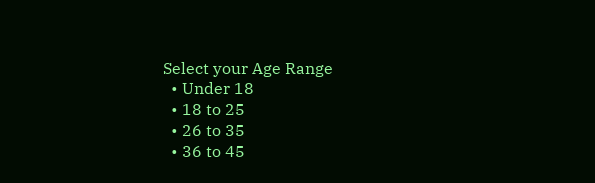Select your Age Range
  • Under 18
  • 18 to 25
  • 26 to 35
  • 36 to 45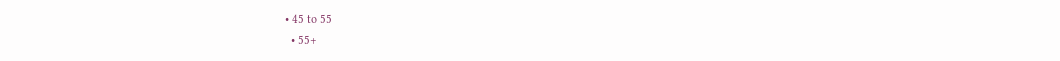• 45 to 55
  • 55+